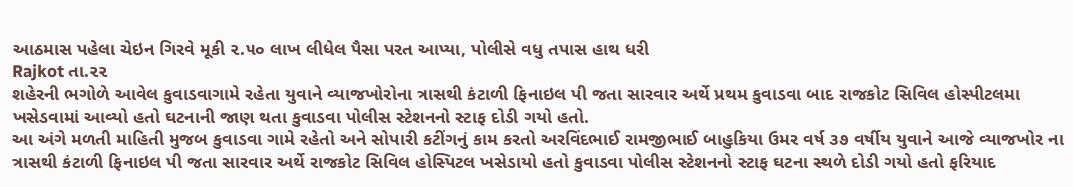આઠમાસ પહેલા ચેઇન ગિરવે મૂકી ૨.૫૦ લાખ લીધેલ પૈસા પરત આપ્યા, પોલીસે વધુ તપાસ હાથ ધરી
Rajkot તા.૨૨
શહેરની ભગોળે આવેલ કુવાડવાગામે રહેતા યુવાને વ્યાજખોરોના ત્રાસથી કંટાળી ફિનાઇલ પી જતા સારવાર અર્થે પ્રથમ કુવાડવા બાદ રાજકોટ સિવિલ હોસ્પીટલમા ખસેડવામાં આવ્યો હતો ઘટનાની જાણ થતા કુવાડવા પોલીસ સ્ટેશનનો સ્ટાફ દોડી ગયો હતો.
આ અંગે મળતી માહિતી મુજબ કુવાડવા ગામે રહેતો અને સોપારી કટીંગનું કામ કરતો અરવિંદભાઈ રામજીભાઈ બાહુકિયા ઉમર વર્ષ ૩૭ વર્ષીય યુવાને આજે વ્યાજખોર ના ત્રાસથી કંટાળી ફિનાઇલ પી જતા સારવાર અર્થે રાજકોટ સિવિલ હોસ્પિટલ ખસેડાયો હતો કુવાડવા પોલીસ સ્ટેશનનો સ્ટાફ ઘટના સ્થળે દોડી ગયો હતો ફરિયાદ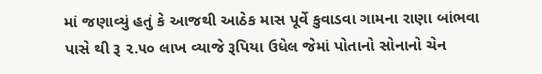માં જણાવ્યું હતું કે આજથી આઠેક માસ પૂર્વે કુવાડવા ગામના રાણા બાંભવા પાસે થી રૂ ૨.૫૦ લાખ વ્યાજે રૂપિયા ઉધેલ જેમાં પોતાનો સોનાનો ચેન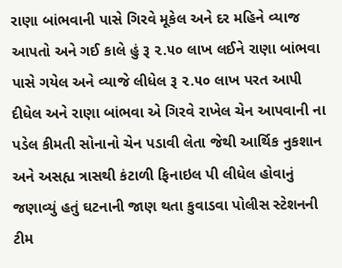રાણા બાંભવાની પાસે ગિરવે મૂકેલ અને દર મહિને વ્યાજ આપતો અને ગઈ કાલે હું રૂ ૨.૫૦ લાખ લઈને રાણા બાંભવા પાસે ગયેલ અને વ્યાજે લીધેલ રૂ ૨.૫૦ લાખ પરત આપી દીધેલ અને રાણા બાંભવા એ ગિરવે રાખેલ ચેન આપવાની ના પડેલ કીમતી સોનાનો ચેન પડાવી લેતા જેથી આર્થિક નુકશાન અને અસહ્ય ત્રાસથી કંટાળી ફિનાઇલ પી લીધેલ હોવાનું જણાવ્યું હતું ઘટનાની જાણ થતા કુવાડવા પોલીસ સ્ટેશનની ટીમ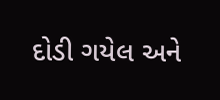દોડી ગયેલ અને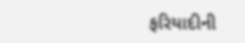ફરિયાદીની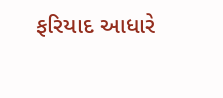ફરિયાદ આધારે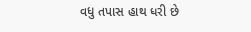વધુ તપાસ હાથ ધરી છે